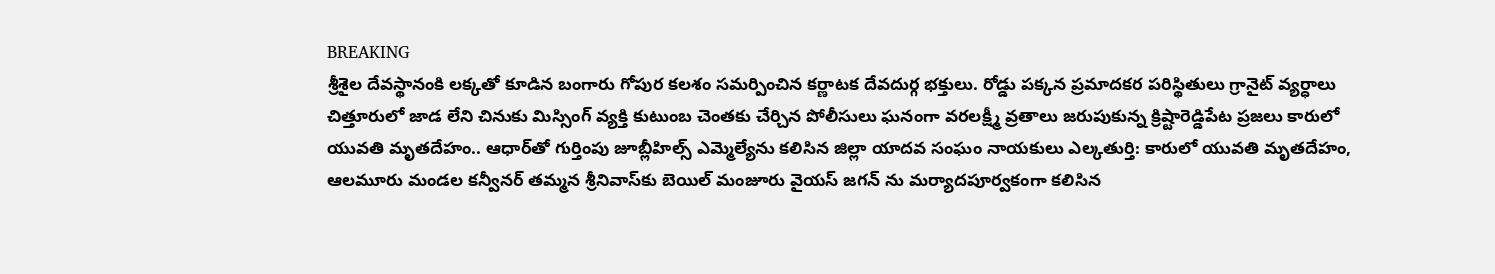BREAKING
శ్రీశైల దేవస్థానంకి లక్కతో కూడిన బంగారు గోపుర కలశం సమర్పించిన కర్ణాటక దేవదుర్గ భక్తులు. రోడ్డు పక్కన ప్రమాదకర పరిస్థితులు గ్రానైట్ వ్యర్ధాలు చిత్తూరులో జాడ లేని చినుకు మిస్సింగ్ వ్యక్తి కుటుంబ చెంతకు చేర్చిన పోలీసులు ఘనంగా వరలక్ష్మీ వ్రతాలు జరుపుకున్న క్రిష్టారెడ్డిపేట ప్రజలు కారులో యువతి మృతదేహం.. ఆధార్‌తో గుర్తింపు జూబ్లీహిల్స్ ఎమ్మెల్యేను కలిసిన జిల్లా యాదవ సంఘం నాయకులు ఎల్కతుర్తి: కారులో యువతి మృతదేహం, ఆలమూరు మండల కన్వీనర్ తమ్మన శ్రీనివాస్‌కు బెయిల్ మంజూరు వైయస్ జగన్ ను మర్యాదపూర్వకంగా కలిసిన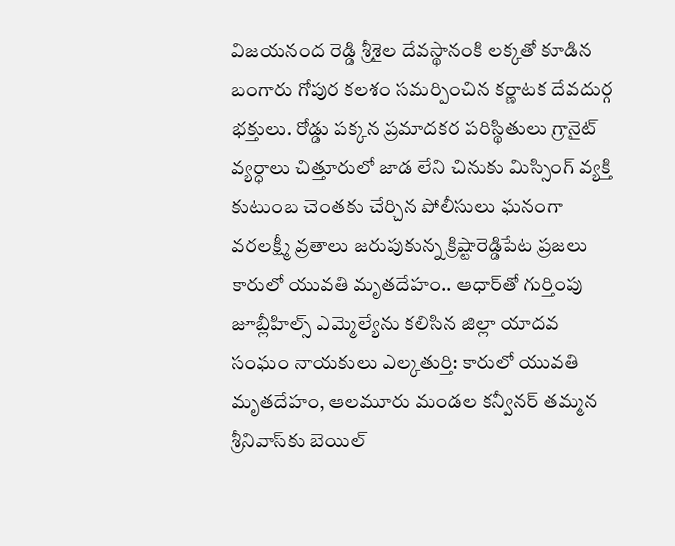విజయనంద రెడ్డి శ్రీశైల దేవస్థానంకి లక్కతో కూడిన బంగారు గోపుర కలశం సమర్పించిన కర్ణాటక దేవదుర్గ భక్తులు. రోడ్డు పక్కన ప్రమాదకర పరిస్థితులు గ్రానైట్ వ్యర్ధాలు చిత్తూరులో జాడ లేని చినుకు మిస్సింగ్ వ్యక్తి కుటుంబ చెంతకు చేర్చిన పోలీసులు ఘనంగా వరలక్ష్మీ వ్రతాలు జరుపుకున్న క్రిష్టారెడ్డిపేట ప్రజలు కారులో యువతి మృతదేహం.. ఆధార్‌తో గుర్తింపు జూబ్లీహిల్స్ ఎమ్మెల్యేను కలిసిన జిల్లా యాదవ సంఘం నాయకులు ఎల్కతుర్తి: కారులో యువతి మృతదేహం, ఆలమూరు మండల కన్వీనర్ తమ్మన శ్రీనివాస్‌కు బెయిల్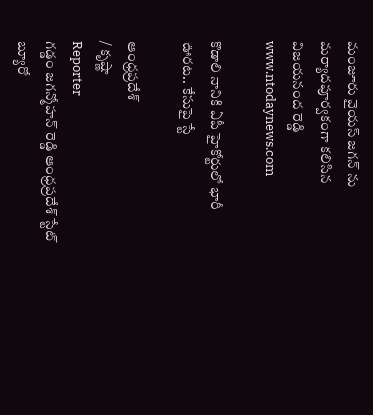మంజూరు వైయస్ జగన్ ను మర్యాదపూర్వకంగా కలిసిన విజయనంద రెడ్డి
www.ntodaynews.com

కొడాలి నానికి ఏపీ హైకోర్టులో భారీ ఊరట.. కేసుపై స్టే

ఆంధ్రప్రదేశ్
/ కృష్ణా
Reporter
గడ్డం జగన్మోహన్ రెడ్డి ఆంధ్రప్రదేశ్ స్టేట్ బ్యూరో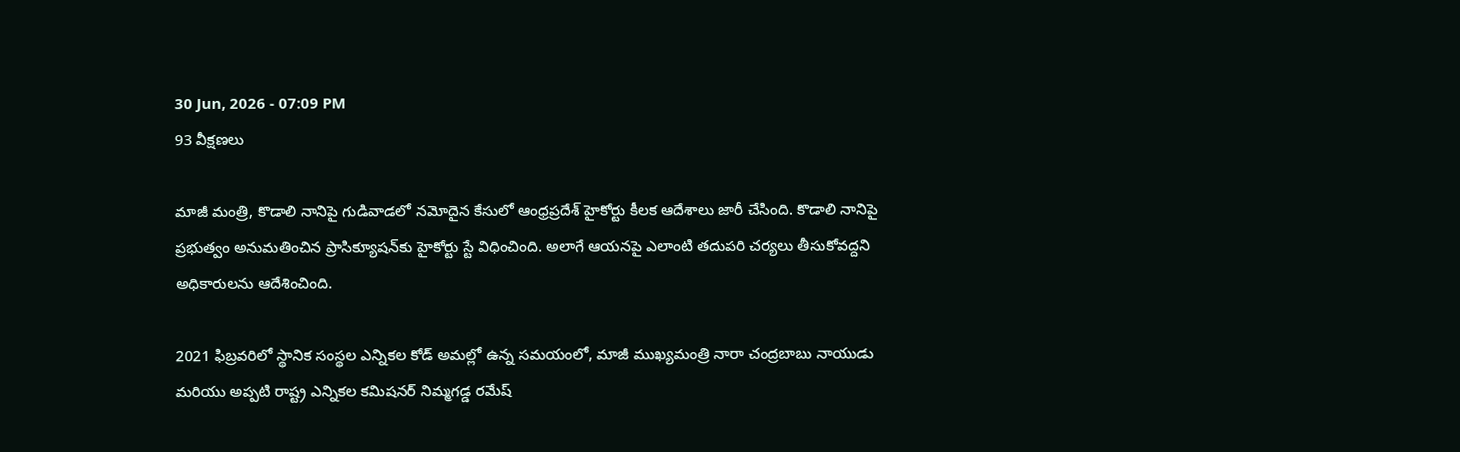30 Jun, 2026 - 07:09 PM
93 వీక్షణలు

మాజీ మంత్రి, కొడాలి నానిపై గుడివాడలో నమోదైన కేసులో ఆంధ్రప్రదేశ్ హైకోర్టు కీలక ఆదేశాలు జారీ చేసింది. కొడాలి నానిపై ప్రభుత్వం అనుమతించిన ప్రాసిక్యూషన్‌కు హైకోర్టు స్టే విధించింది. అలాగే ఆయనపై ఎలాంటి తదుపరి చర్యలు తీసుకోవద్దని అధికారులను ఆదేశించింది.

2021 ఫిబ్రవరిలో స్థానిక సంస్థల ఎన్నికల కోడ్ అమల్లో ఉన్న సమయంలో, మాజీ ముఖ్యమంత్రి నారా చంద్రబాబు నాయుడు మరియు అప్పటి రాష్ట్ర ఎన్నికల కమిషనర్ నిమ్మగడ్డ రమేష్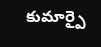కుమార్పై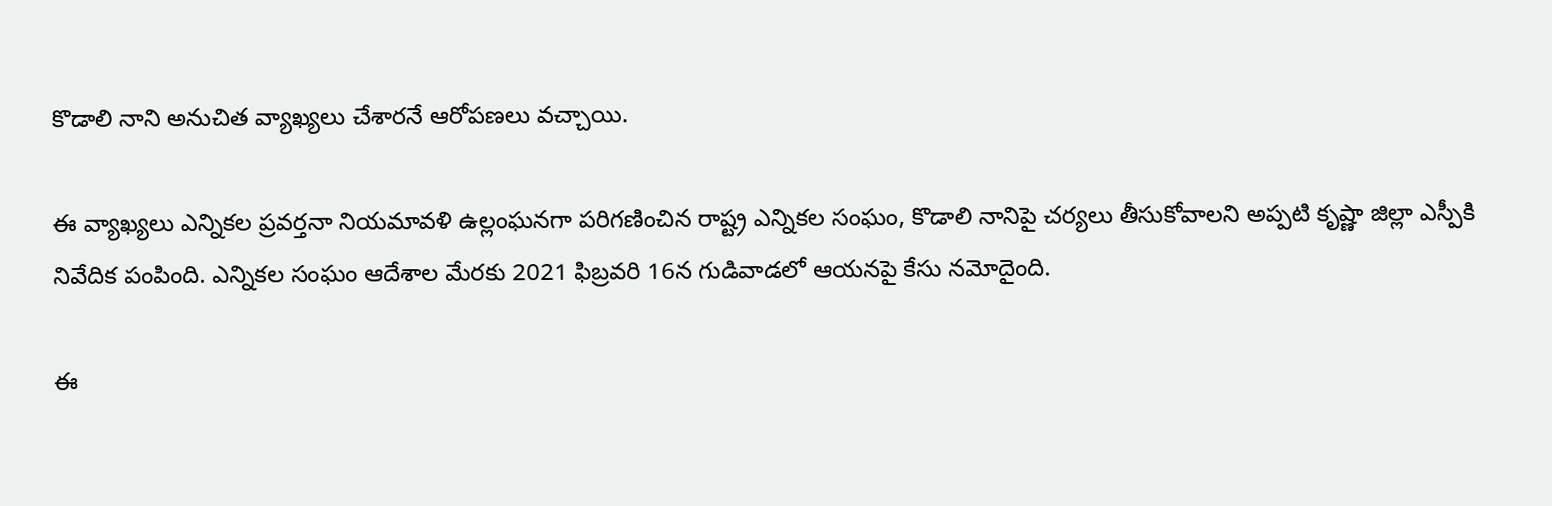కొడాలి నాని అనుచిత వ్యాఖ్యలు చేశారనే ఆరోపణలు వచ్చాయి.

ఈ వ్యాఖ్యలు ఎన్నికల ప్రవర్తనా నియమావళి ఉల్లంఘనగా పరిగణించిన రాష్ట్ర ఎన్నికల సంఘం, కొడాలి నానిపై చర్యలు తీసుకోవాలని అప్పటి కృష్ణా జిల్లా ఎస్పీకి నివేదిక పంపింది. ఎన్నికల సంఘం ఆదేశాల మేరకు 2021 ఫిబ్రవరి 16న గుడివాడలో ఆయనపై కేసు నమోదైంది.

ఈ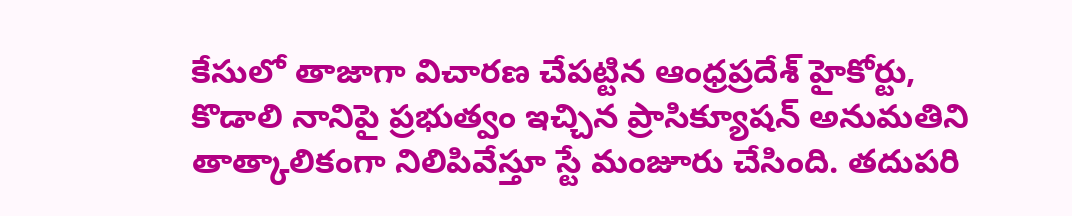కేసులో తాజాగా విచారణ చేపట్టిన ఆంధ్రప్రదేశ్ హైకోర్టు, కొడాలి నానిపై ప్రభుత్వం ఇచ్చిన ప్రాసిక్యూషన్ అనుమతిని తాత్కాలికంగా నిలిపివేస్తూ స్టే మంజూరు చేసింది. తదుపరి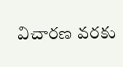విచారణ వరకు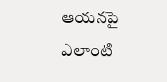ఆయనపై ఎలాంటి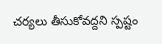చర్యలు తీసుకోవద్దని స్పష్టం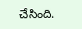చేసింది.